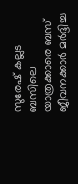സുരേഷ് കല്ലട ബസിലെ യാത്രക്കാരെ ബസ് ജീവനക്കാർ മർദ്ദിച്ച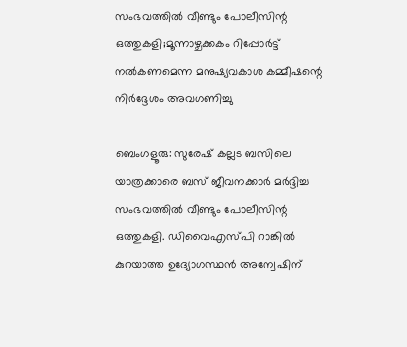സംഭവത്തിൽ വീണ്ടും പോലീസിന്റ ഒത്തുകളി;മൂന്നാഴ്ചക്കകം റിപ്പോർട്ട് നൽകണമെന്ന മനുഷ്യവകാശ കമ്മീഷന്റെ നിർദ്ദേശം അവഗണിച്ചു

ബെംഗളൂരു: സുരേഷ് കല്ലട ബസിലെ യാത്രക്കാരെ ബസ് ജീവനക്കാർ മർദ്ദിച്ച സംഭവത്തിൽ വീണ്ടും പോലീസിന്റ ഒത്തുകളി. ഡിവൈഎസ്‌പി റാങ്കിൽ കുറയാത്ത ഉദ്യോഗസ്ഥൻ അന്വേഷിന്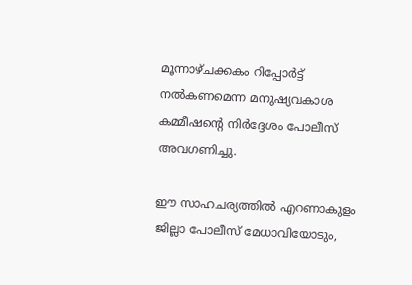മൂന്നാഴ്ചക്കകം റിപ്പോർട്ട് നൽകണമെന്ന മനുഷ്യവകാശ കമ്മീഷന്റെ നിർദ്ദേശം പോലീസ് അവഗണിച്ചു.

ഈ സാഹചര്യത്തിൽ എറണാകുളം ജില്ലാ പോലീസ് മേധാവിയോടും,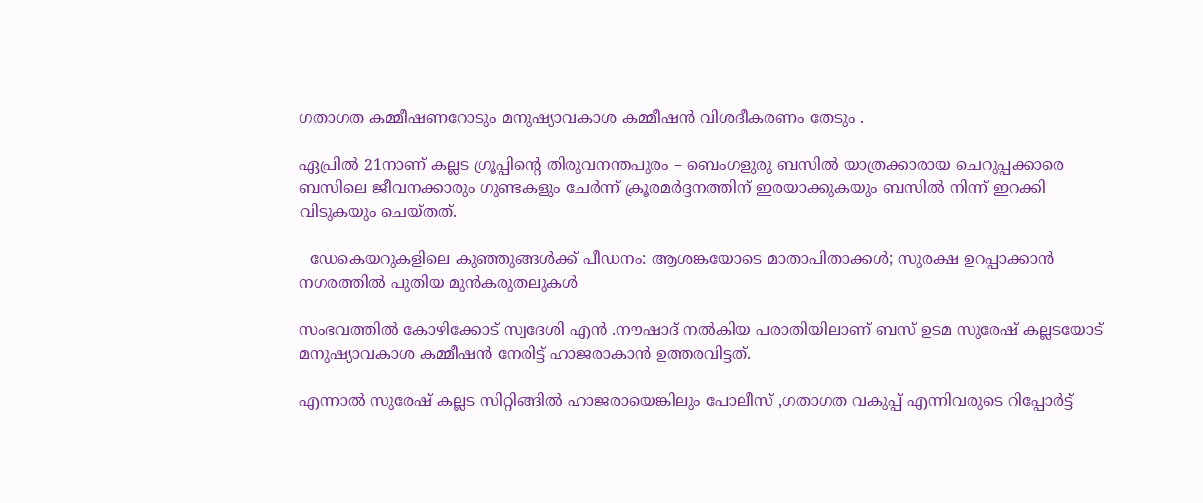ഗതാഗത കമ്മീഷണറോടും മനുഷ്യാവകാശ കമ്മീഷൻ വിശദീകരണം തേടും .

ഏപ്രിൽ 21നാണ് കല്ലട ഗ്രൂപ്പിന്‍റെ തിരുവനന്തപുരം – ബെംഗളുരു ബസിൽ യാത്രക്കാരായ ചെറുപ്പക്കാരെ ബസിലെ ജീവനക്കാരും ഗുണ്ടകളും ചേര്‍ന്ന് ക്രൂരമര്‍ദ്ദനത്തിന് ഇരയാക്കുകയും ബസിൽ നിന്ന് ഇറക്കി വിടുകയും ചെയ്തത്.

  ഡേകെയറുകളിലെ കുഞ്ഞുങ്ങൾക്ക് പീഡനം: ആശങ്കയോടെ മാതാപിതാക്കൾ; സുരക്ഷ ഉറപ്പാക്കാൻ നഗരത്തിൽ പുതിയ മുൻകരുതലുകൾ

സംഭവത്തിൽ കോഴിക്കോട് സ്വദേശി എൻ .നൗഷാദ് നൽകിയ പരാതിയിലാണ് ബസ് ഉടമ സുരേഷ് കല്ലടയോട് മനുഷ്യാവകാശ കമ്മീഷൻ നേരിട്ട് ഹാജരാകാൻ ഉത്തരവിട്ടത്.

എന്നാൽ സുരേഷ് കല്ലട സിറ്റിങ്ങിൽ ഹാജരായെങ്കിലും പോലീസ് ,ഗതാഗത വകുപ്പ് എന്നിവരുടെ റിപ്പോർട്ട്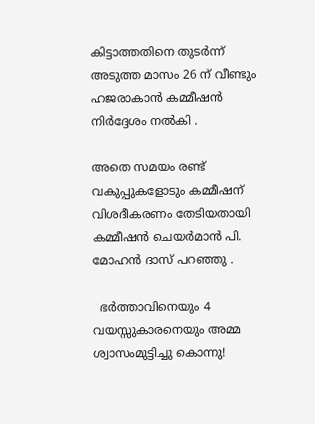കിട്ടാത്തതിനെ തുടർന്ന് അടുത്ത മാസം 26 ന് വീണ്ടും ഹജരാകാൻ കമ്മീഷൻ നിർദ്ദേശം നൽകി .

അതെ സമയം രണ്ട് വകുപ്പുകളോടും കമ്മീഷന് വിശദീകരണം തേടിയതായി കമ്മീഷൻ ചെയർമാൻ പി. മോഹൻ ദാസ് പറഞ്ഞു .

  ഭർത്താവിനെയും 4 വയസ്സുകാരനെയും അമ്മ ശ്വാസംമുട്ടിച്ചു കൊന്നു!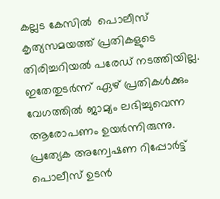കല്ലട കേസിൽ  പൊലീസ്  കൃത്യസമയത്ത് പ്രതികളുടെ തിരിച്ചറിയൽ പരേഡ് നടത്തിയില്ല. ഇതേതുടർന്ന് ഏഴ് പ്രതികൾക്കും വേഗത്തിൽ ജാമ്യം ലഭിച്ചുവെന്ന ആരോപണം ഉയർന്നിരുന്നു.   പ്രത്യേക അന്വേഷണ റിപ്പോർട്ട് പൊലീസ് ഉടൻ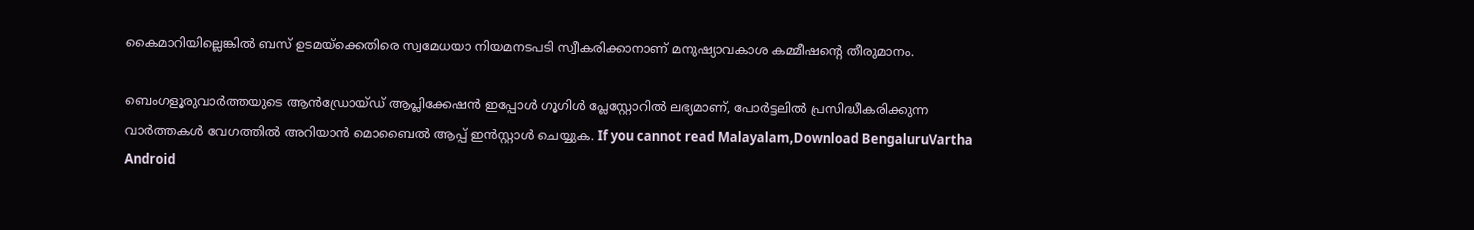കൈമാറിയില്ലെങ്കിൽ ബസ് ഉടമയ്ക്കെതിരെ സ്വമേധയാ നിയമനടപടി സ്വീകരിക്കാനാണ് മനുഷ്യാവകാശ കമ്മീഷന്‍റെ തീരുമാനം.

ബെംഗളൂരുവാർത്തയുടെ ആൻഡ്രോയ്ഡ് ആപ്ലിക്കേഷൻ ഇപ്പോൾ ഗൂഗിൾ പ്ലേസ്റ്റോറിൽ ലഭ്യമാണ്, പോർട്ടലിൽ പ്രസിദ്ധീകരിക്കുന്ന വാർത്തകൾ വേഗത്തിൽ അറിയാൻ മൊബൈൽ ആപ്പ് ഇൻസ്റ്റാൾ ചെയ്യുക. If you cannot read Malayalam,Download BengaluruVartha Android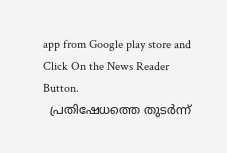app from Google play store and Click On the News Reader Button.
  പ്രതിഷേധത്തെ തുടർന്ന്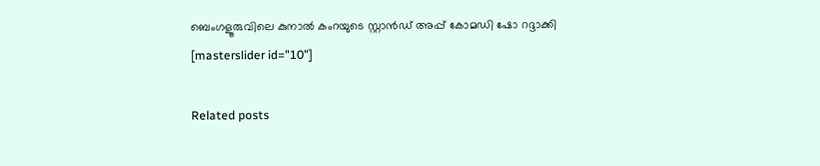ബെംഗളൂരുവിലെ കുനാൽ കംറയുടെ സ്റ്റാൻഡ് അപ്പ് കോമഡി ഷോ റദ്ദാക്കി
[masterslider id="10"]

Related posts